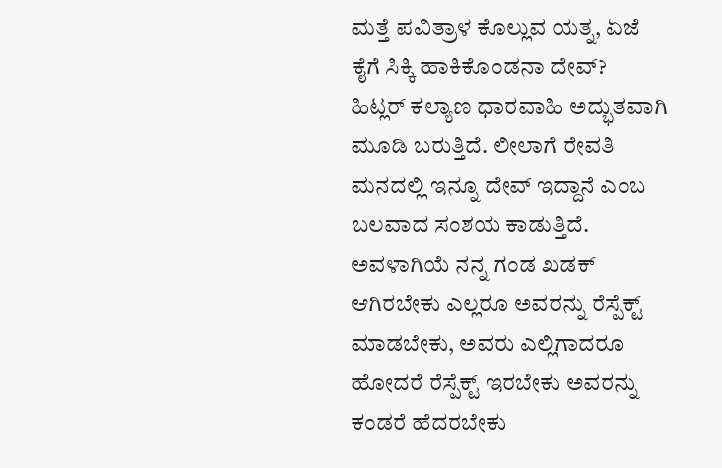ಮತ್ತೆ ಪವಿತ್ರಾಳ ಕೊಲ್ಲುವ ಯತ್ನ, ಏಜೆ ಕೈಗೆ ಸಿಕ್ಕಿ ಹಾಕಿಕೊಂಡನಾ ದೇವ್?
ಹಿಟ್ಲರ್ ಕಲ್ಯಾಣ ಧಾರವಾಹಿ ಅದ್ಭುತವಾಗಿ ಮೂಡಿ ಬರುತ್ತಿದೆ. ಲೀಲಾಗೆ ರೇವತಿ ಮನದಲ್ಲಿ ಇನ್ನೂ ದೇವ್ ಇದ್ದಾನೆ ಎಂಬ ಬಲವಾದ ಸಂಶಯ ಕಾಡುತ್ತಿದೆ. ಅವಳಾಗಿಯೆ ನನ್ನ ಗಂಡ ಖಡಕ್ ಆಗಿರಬೇಕು ಎಲ್ಲರೂ ಅವರನ್ನು ರೆಸ್ಪೆಕ್ಟ್ ಮಾಡಬೇಕು, ಅವರು ಎಲ್ಲಿಗಾದರೂ ಹೋದರೆ ರೆಸ್ಪೆಕ್ಟ್ ಇರಬೇಕು ಅವರನ್ನು ಕಂಡರೆ ಹೆದರಬೇಕು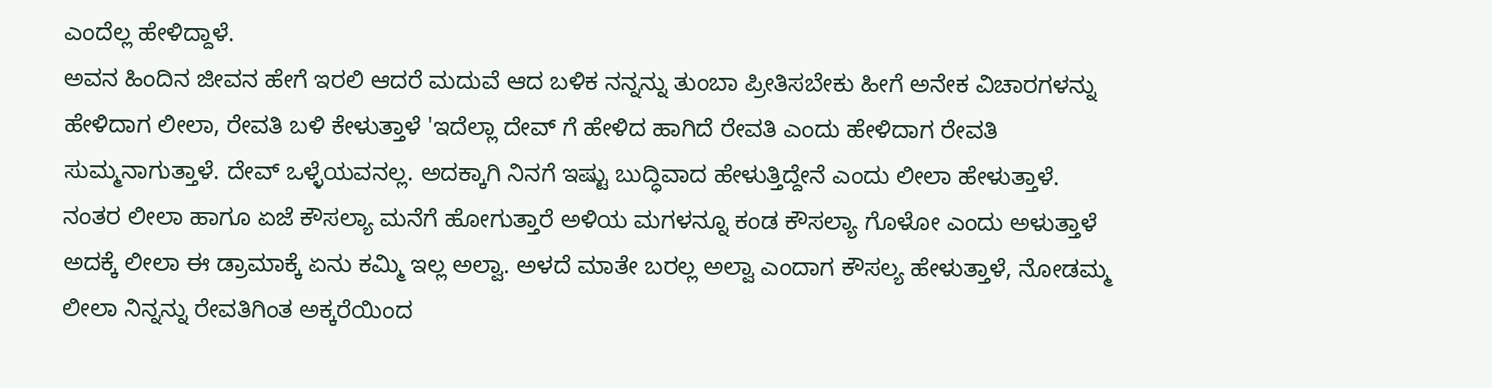ಎಂದೆಲ್ಲ ಹೇಳಿದ್ದಾಳೆ.
ಅವನ ಹಿಂದಿನ ಜೀವನ ಹೇಗೆ ಇರಲಿ ಆದರೆ ಮದುವೆ ಆದ ಬಳಿಕ ನನ್ನನ್ನು ತುಂಬಾ ಪ್ರೀತಿಸಬೇಕು ಹೀಗೆ ಅನೇಕ ವಿಚಾರಗಳನ್ನು ಹೇಳಿದಾಗ ಲೀಲಾ, ರೇವತಿ ಬಳಿ ಕೇಳುತ್ತಾಳೆ 'ಇದೆಲ್ಲಾ ದೇವ್ ಗೆ ಹೇಳಿದ ಹಾಗಿದೆ ರೇವತಿ ಎಂದು ಹೇಳಿದಾಗ ರೇವತಿ ಸುಮ್ಮನಾಗುತ್ತಾಳೆ. ದೇವ್ ಒಳ್ಳೆಯವನಲ್ಲ. ಅದಕ್ಕಾಗಿ ನಿನಗೆ ಇಷ್ಟು ಬುದ್ಧಿವಾದ ಹೇಳುತ್ತಿದ್ದೇನೆ ಎಂದು ಲೀಲಾ ಹೇಳುತ್ತಾಳೆ.
ನಂತರ ಲೀಲಾ ಹಾಗೂ ಏಜೆ ಕೌಸಲ್ಯಾ ಮನೆಗೆ ಹೋಗುತ್ತಾರೆ ಅಳಿಯ ಮಗಳನ್ನೂ ಕಂಡ ಕೌಸಲ್ಯಾ ಗೊಳೋ ಎಂದು ಅಳುತ್ತಾಳೆ ಅದಕ್ಕೆ ಲೀಲಾ ಈ ಡ್ರಾಮಾಕ್ಕೆ ಏನು ಕಮ್ಮಿ ಇಲ್ಲ ಅಲ್ವಾ. ಅಳದೆ ಮಾತೇ ಬರಲ್ಲ ಅಲ್ವಾ ಎಂದಾಗ ಕೌಸಲ್ಯ ಹೇಳುತ್ತಾಳೆ, ನೋಡಮ್ಮ ಲೀಲಾ ನಿನ್ನನ್ನು ರೇವತಿಗಿಂತ ಅಕ್ಕರೆಯಿಂದ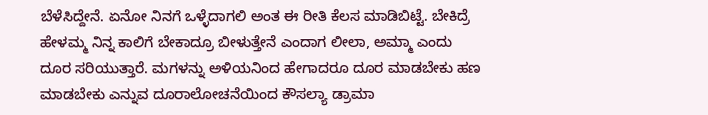ಬೆಳೆಸಿದ್ದೇನೆ. ಏನೋ ನಿನಗೆ ಒಳ್ಳೆದಾಗಲಿ ಅಂತ ಈ ರೀತಿ ಕೆಲಸ ಮಾಡಿಬಿಟ್ಟೆ. ಬೇಕಿದ್ರೆ ಹೇಳಮ್ಮ ನಿನ್ನ ಕಾಲಿಗೆ ಬೇಕಾದ್ರೂ ಬೀಳುತ್ತೇನೆ ಎಂದಾಗ ಲೀಲಾ, ಅಮ್ಮಾ ಎಂದು ದೂರ ಸರಿಯುತ್ತಾರೆ. ಮಗಳನ್ನು ಅಳಿಯನಿಂದ ಹೇಗಾದರೂ ದೂರ ಮಾಡಬೇಕು ಹಣ ಮಾಡಬೇಕು ಎನ್ನುವ ದೂರಾಲೋಚನೆಯಿಂದ ಕೌಸಲ್ಯಾ ಡ್ರಾಮಾ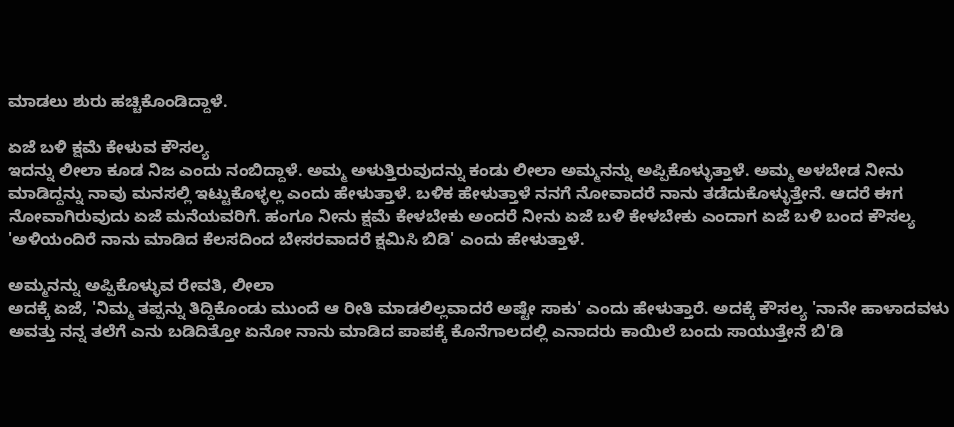ಮಾಡಲು ಶುರು ಹಚ್ಚಿಕೊಂಡಿದ್ದಾಳೆ.

ಏಜೆ ಬಳಿ ಕ್ಷಮೆ ಕೇಳುವ ಕೌಸಲ್ಯ
ಇದನ್ನು ಲೀಲಾ ಕೂಡ ನಿಜ ಎಂದು ನಂಬಿದ್ದಾಳೆ. ಅಮ್ಮ ಅಳುತ್ತಿರುವುದನ್ನು ಕಂಡು ಲೀಲಾ ಅಮ್ಮನನ್ನು ಅಪ್ಪಿಕೊಳ್ಳುತ್ತಾಳೆ. ಅಮ್ಮ ಅಳಬೇಡ ನೀನು ಮಾಡಿದ್ದನ್ನು ನಾವು ಮನಸಲ್ಲಿ ಇಟ್ಟುಕೊಳ್ಳಲ್ಲ ಎಂದು ಹೇಳುತ್ತಾಳೆ. ಬಳಿಕ ಹೇಳುತ್ತಾಳೆ ನನಗೆ ನೋವಾದರೆ ನಾನು ತಡೆದುಕೊಳ್ಳುತ್ತೇನೆ. ಆದರೆ ಈಗ ನೋವಾಗಿರುವುದು ಏಜೆ ಮನೆಯವರಿಗೆ. ಹಂಗೂ ನೀನು ಕ್ಷಮೆ ಕೇಳಬೇಕು ಅಂದರೆ ನೀನು ಏಜೆ ಬಳಿ ಕೇಳಬೇಕು ಎಂದಾಗ ಏಜೆ ಬಳಿ ಬಂದ ಕೌಸಲ್ಯ 'ಅಳಿಯಂದಿರೆ ನಾನು ಮಾಡಿದ ಕೆಲಸದಿಂದ ಬೇಸರವಾದರೆ ಕ್ಷಮಿಸಿ ಬಿಡಿ' ಎಂದು ಹೇಳುತ್ತಾಳೆ.

ಅಮ್ಮನನ್ನು ಅಪ್ಪಿಕೊಳ್ಳುವ ರೇವತಿ, ಲೀಲಾ
ಅದಕ್ಕೆ ಏಜೆ, 'ನಿಮ್ಮ ತಪ್ಪನ್ನು ತಿದ್ದಿಕೊಂಡು ಮುಂದೆ ಆ ರೀತಿ ಮಾಡಲಿಲ್ಲವಾದರೆ ಅಷ್ಟೇ ಸಾಕು' ಎಂದು ಹೇಳುತ್ತಾರೆ. ಅದಕ್ಕೆ ಕೌಸಲ್ಯ 'ನಾನೇ ಹಾಳಾದವಳು ಅವತ್ತು ನನ್ನ ತಲೆಗೆ ಎನು ಬಡಿದಿತ್ತೋ ಏನೋ ನಾನು ಮಾಡಿದ ಪಾಪಕ್ಕೆ ಕೊನೆಗಾಲದಲ್ಲಿ ಎನಾದರು ಕಾಯಿಲೆ ಬಂದು ಸಾಯುತ್ತೇನೆ ಬಿ'ಡಿ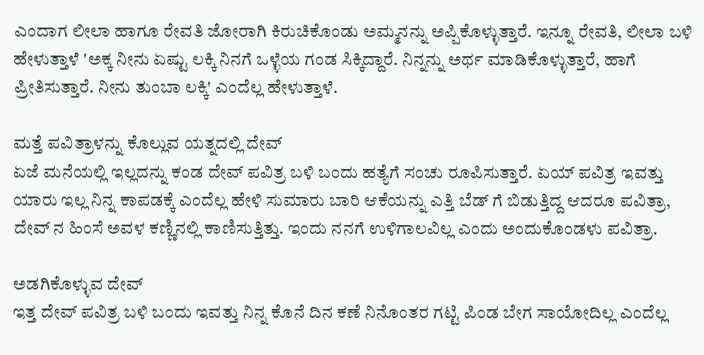ಎಂದಾಗ ಲೀಲಾ ಹಾಗೂ ರೇವತಿ ಜೋರಾಗಿ ಕಿರುಚಿಕೊಂಡು ಅಮ್ಮನನ್ನು ಅಪ್ಪಿಕೊಳ್ಳುತ್ತಾರೆ. ಇನ್ನೂ ರೇವತಿ, ಲೀಲಾ ಬಳಿ ಹೇಳುತ್ತಾಳೆ 'ಅಕ್ಕ ನೀನು ಏಷ್ಟು ಲಕ್ಕಿ ನಿನಗೆ ಒಳ್ಳೆಯ ಗಂಡ ಸಿಕ್ಕಿದ್ದಾರೆ. ನಿನ್ನನ್ನು ಅರ್ಥ ಮಾಡಿಕೊಳ್ಳುತ್ತಾರೆ, ಹಾಗೆ ಪ್ರೀತಿಸುತ್ತಾರೆ. ನೀನು ತುಂಬಾ ಲಕ್ಕಿ' ಎಂದೆಲ್ಲ ಹೇಳುತ್ತಾಳೆ.

ಮತ್ತೆ ಪವಿತ್ರಾಳನ್ನು ಕೊಲ್ಲುವ ಯತ್ನದಲ್ಲಿ ದೇವ್
ಏಜೆ ಮನೆಯಲ್ಲಿ ಇಲ್ಲದನ್ನು ಕಂಡ ದೇವ್ ಪವಿತ್ರ ಬಳಿ ಬಂದು ಹತ್ಯೆಗೆ ಸಂಚು ರೂಪಿಸುತ್ತಾರೆ. ಏಯ್ ಪವಿತ್ರ ಇವತ್ತು ಯಾರು ಇಲ್ಲ ನಿನ್ನ ಕಾಪಡಕ್ಕೆ ಎಂದೆಲ್ಲ ಹೇಳಿ ಸುಮಾರು ಬಾರಿ ಆಕೆಯನ್ನು ಎತ್ತಿ ಬೆಡ್ ಗೆ ಬಿಡುತ್ತಿದ್ದ ಆದರೂ ಪವಿತ್ರಾ, ದೇವ್ ನ ಹಿಂಸೆ ಅವಳ ಕಣ್ಣಿನಲ್ಲಿ ಕಾಣಿಸುತ್ತಿತ್ತು. ಇಂದು ನನಗೆ ಉಳಿಗಾಲವಿಲ್ಲ ಎಂದು ಅಂದುಕೊಂಡಳು ಪವಿತ್ರಾ.

ಅಡಗಿಕೊಳ್ಳುವ ದೇವ್
ಇತ್ತ ದೇವ್ ಪವಿತ್ರ ಬಳಿ ಬಂದು ಇವತ್ತು ನಿನ್ನ ಕೊನೆ ದಿನ ಕಣೆ ನಿನೊಂತರ ಗಟ್ಟಿ ಪಿಂಡ ಬೇಗ ಸಾಯೋದಿಲ್ಲ ಎಂದೆಲ್ಲ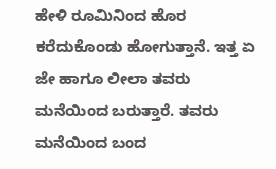ಹೇಳಿ ರೂಮಿನಿಂದ ಹೊರ ಕರೆದುಕೊಂಡು ಹೋಗುತ್ತಾನೆ. ಇತ್ತ ಏ ಜೇ ಹಾಗೂ ಲೀಲಾ ತವರು ಮನೆಯಿಂದ ಬರುತ್ತಾರೆ. ತವರು ಮನೆಯಿಂದ ಬಂದ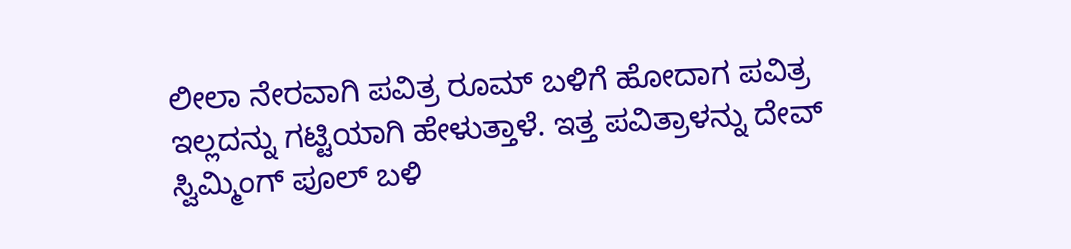ಲೀಲಾ ನೇರವಾಗಿ ಪವಿತ್ರ ರೂಮ್ ಬಳಿಗೆ ಹೋದಾಗ ಪವಿತ್ರ ಇಲ್ಲದನ್ನು ಗಟ್ಟಿಯಾಗಿ ಹೇಳುತ್ತಾಳೆ. ಇತ್ತ ಪವಿತ್ರಾಳನ್ನು ದೇವ್ ಸ್ವಿಮ್ಮಿಂಗ್ ಪೂಲ್ ಬಳಿ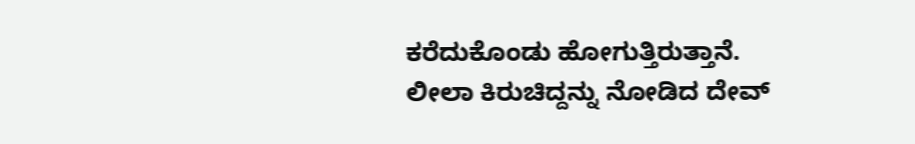ಕರೆದುಕೊಂಡು ಹೋಗುತ್ತಿರುತ್ತಾನೆ. ಲೀಲಾ ಕಿರುಚಿದ್ದನ್ನು ನೋಡಿದ ದೇವ್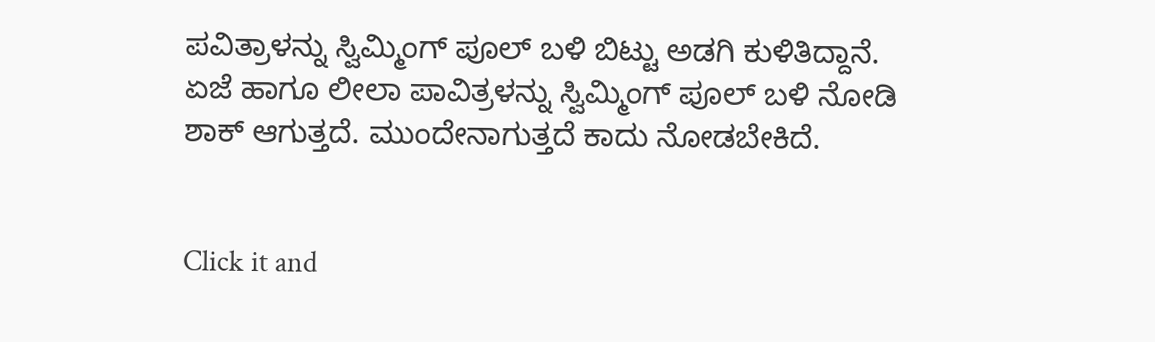ಪವಿತ್ರಾಳನ್ನು ಸ್ವಿಮ್ಮಿಂಗ್ ಪೂಲ್ ಬಳಿ ಬಿಟ್ಟು ಅಡಗಿ ಕುಳಿತಿದ್ದಾನೆ. ಏಜೆ ಹಾಗೂ ಲೀಲಾ ಪಾವಿತ್ರಳನ್ನು ಸ್ವಿಮ್ಮಿಂಗ್ ಪೂಲ್ ಬಳಿ ನೋಡಿ ಶಾಕ್ ಆಗುತ್ತದೆ. ಮುಂದೇನಾಗುತ್ತದೆ ಕಾದು ನೋಡಬೇಕಿದೆ.


Click it and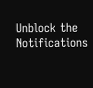Unblock the Notifications